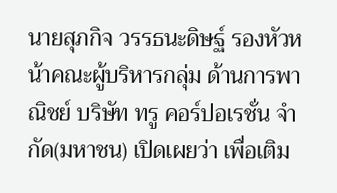นายสุภกิจ วรรธนะดิษฐ์ รองหัวหน้าคณะผู้บริหารกลุ่ม ด้านการพาณิชย์ บริษัท ทรู คอร์ปอเรชั่น จำกัด(มหาชน) เปิดเผยว่า เพื่อเติม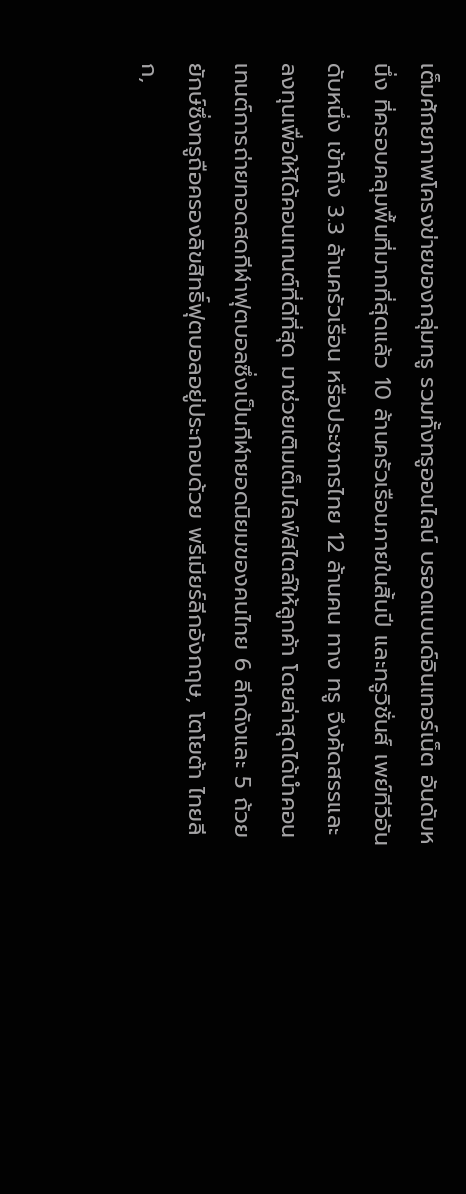เต็มศักยภาพโครงข่ายของกลุ่มทรู รวมทั้งทรูออนไลน์ บรอดแบนด์อินเทอร์เน็ต อันดับหนึ่ง ที่ครอบคลุมพื้นที่มากที่สุดแล้ว 10 ล้านครัวเรือนภายในสิ้นปี และทรูวิชั่นส์ เพย์ทีวีอันดับหนึ่ง เข้าถึง 3.3 ล้านครัวเรือน หรือประชากรไทย 12 ล้านคน ทาง ทรู จึงคัดสรรและลงทุนเพื่อให้ได้คอนเทนต์ที่ดีที่สุด มาช่วยเติมเต็มไลฟ์สไตล์ให้ลูกค้า โดยล่าสุดได้นำคอนเทนต์การถ่ายทอดสดกีฬาฟุตบอลซึ่งเป็นกีฬายอดนิยมของคนไทย 6 ลีกดังและ 5 ถ้วยยักษ์ซึ่งทรูถือครองลิขสิทธิ์ฟุตบอลอยู่ประกอบด้วย พรีเมียร์ลีกอังกฤษ, โตโยต้า ไทยลีก,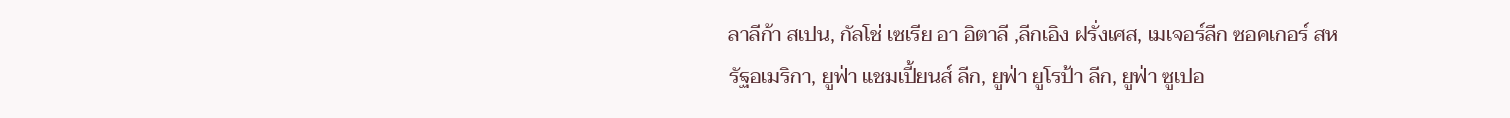ลาลีก้า สเปน, กัลโช่ เซเรีย อา อิตาลี ,ลีกเอิง ฝรั่งเศส, เมเจอร์ลีก ซอคเกอร์ สหรัฐอเมริกา, ยูฟ่า แชมเปี้ยนส์ ลีก, ยูฟ่า ยูโรป้า ลีก, ยูฟ่า ซูเปอ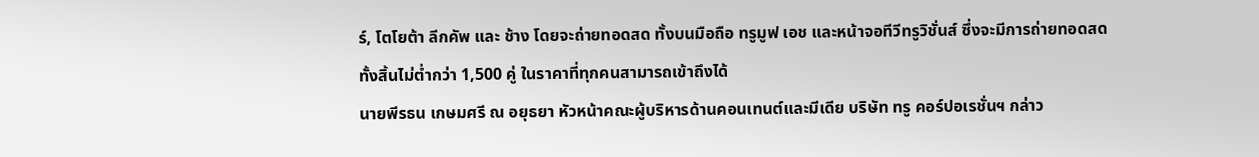ร์, โตโยต้า ลีกคัพ และ ช้าง โดยจะถ่ายทอดสด ทั้งบนมือถือ ทรูมูฟ เอช และหน้าจอทีวีทรูวิชั่นส์ ซึ่งจะมีการถ่ายทอดสดทั้งสิ้นไม่ต่ำกว่า 1,500 คู่ ในราคาที่ทุกคนสามารถเข้าถึงได้
นายพีรธน เกษมศรี ณ อยุธยา หัวหน้าคณะผู้บริหารด้านคอนเทนต์และมีเดีย บริษัท ทรู คอร์ปอเรชั่นฯ กล่าว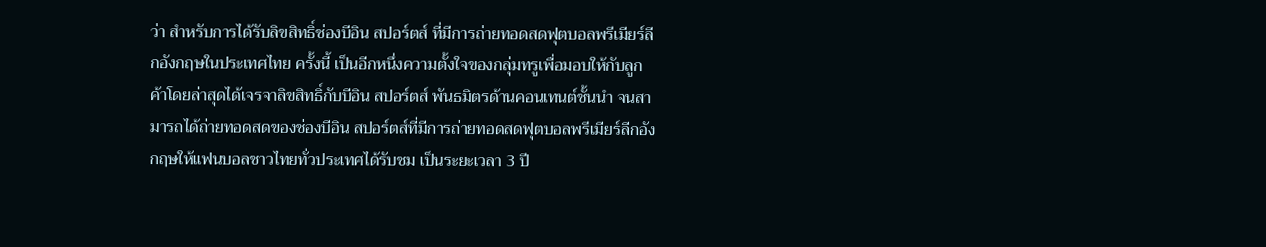ว่า สำหรับการได้รับลิขสิทธิ์ช่องบีอิน สปอร์ตส์ ที่มีการถ่ายทอดสดฟุตบอลพรีเมียร์ลีกอังกฤษในประเทศไทย ครั้งนี้ เป็นอีกหนึ่งความตั้งใจของกลุ่มทรูเพื่อมอบให้กับลูกค้าโดยล่าสุดได้เจรจาลิขสิทธิ์กับบีอิน สปอร์ตส์ พันธมิตรด้านคอนเทนต์ชั้นนำ จนสามารถได้ถ่ายทอดสดของช่องบีอิน สปอร์ตส์ที่มีการถ่ายทอดสดฟุตบอลพรีเมียร์ลีกอังกฤษให้แฟนบอลชาวไทยทั่วประเทศได้รับชม เป็นระยะเวลา 3 ปี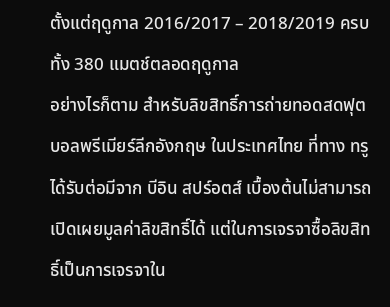ตั้งแต่ฤดูกาล 2016/2017 – 2018/2019 ครบทั้ง 380 แมตช์ตลอดฤดูกาล
อย่างไรก็ตาม สำหรับลิขสิทธิ์การถ่ายทอดสดฟุตบอลพรีเมียร์ลีกอังกฤษ ในประเทศไทย ที่ทาง ทรู ได้รับต่อมีจาก บีอิน สปร์อตส์ เบื้องต้นไม่สามารถเปิดเผยมูลค่าลิขสิทธิ์ได้ แต่ในการเจรจาซื้อลิขสิทธิ์เป็นการเจรจาใน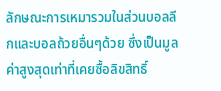ลักษณะการเหมารวมในส่วนบอลลีกและบอลถ้วยอื่นๆด้วย ซึ่งเป็นมูลค่าสูงสุดเท่าที่เคยซื้อลิขสิทธิ์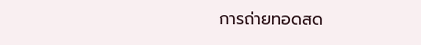การถ่ายทอดสด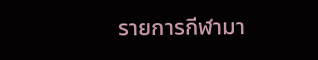รายการกีฬามา